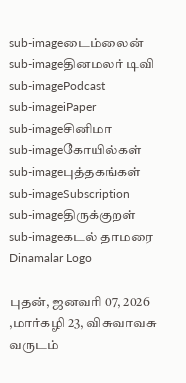sub-imageடைம்லைன்
sub-imageதினமலர் டிவி
sub-imagePodcast
sub-imageiPaper
sub-imageசினிமா
sub-imageகோயில்கள்
sub-imageபுத்தகங்கள்
sub-imageSubscription
sub-imageதிருக்குறள்
sub-imageகடல் தாமரை
Dinamalar Logo

புதன், ஜனவரி 07, 2026 ,மார்கழி 23, விசுவாவசு வருடம்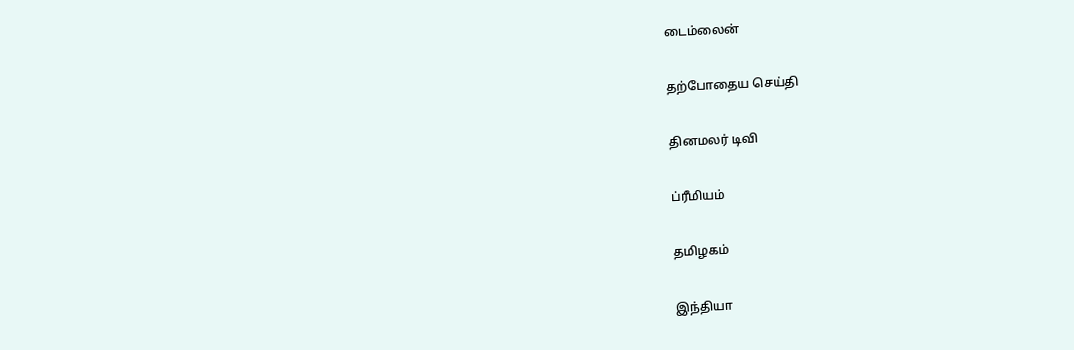டைம்லைன்


தற்போதைய செய்தி


தினமலர் டிவி


ப்ரீமியம்


தமிழகம்


இந்தியா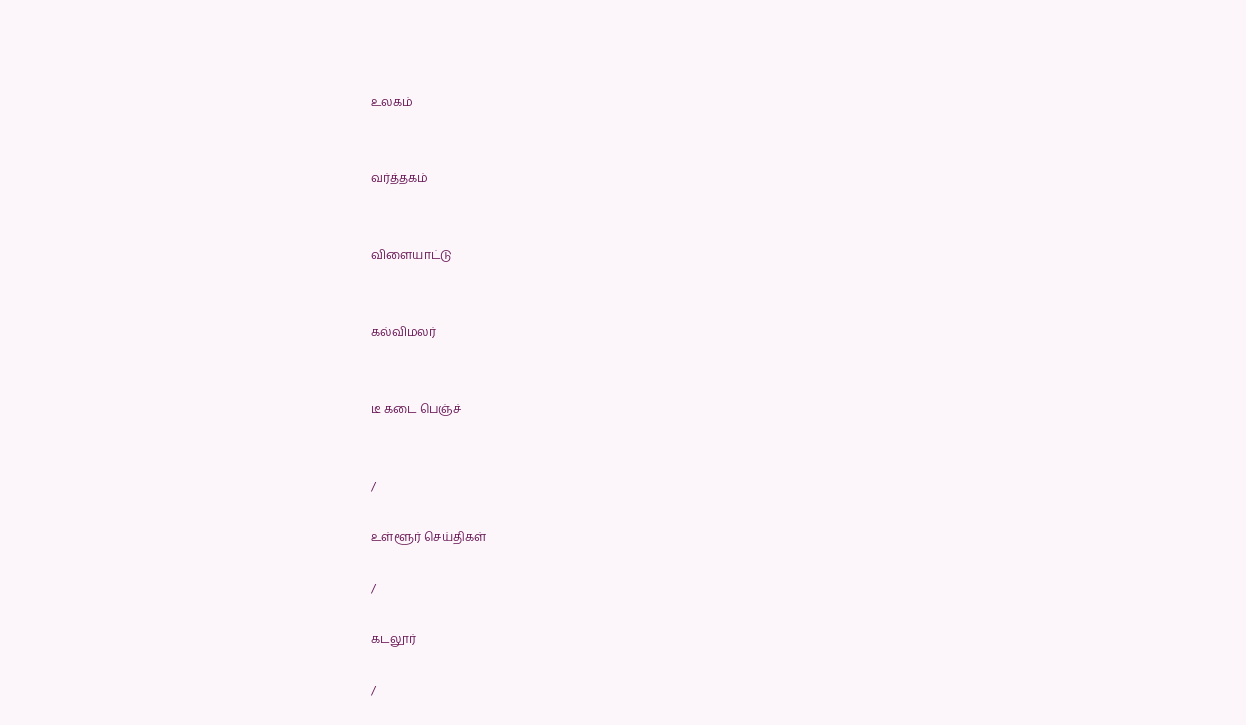உலகம்


வர்த்தகம்


விளையாட்டு


கல்விமலர்


டீ கடை பெஞ்ச்


/

உள்ளூர் செய்திகள்

/

கடலூர்

/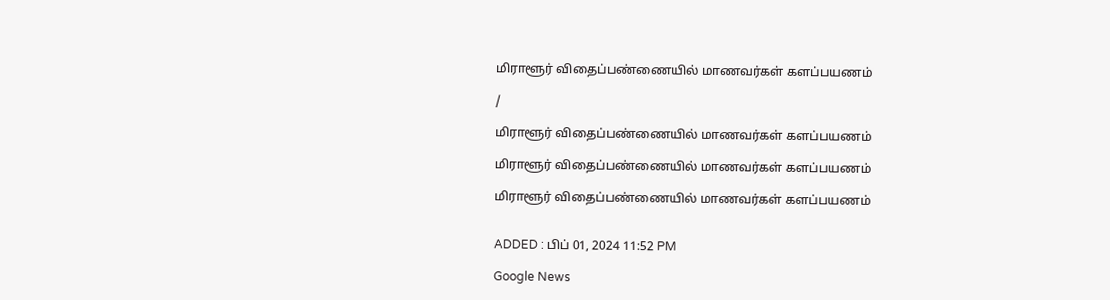மிராளூர் விதைப்பண்ணையில் மாணவர்கள் களப்பயணம்

/

மிராளூர் விதைப்பண்ணையில் மாணவர்கள் களப்பயணம்

மிராளூர் விதைப்பண்ணையில் மாணவர்கள் களப்பயணம்

மிராளூர் விதைப்பண்ணையில் மாணவர்கள் களப்பயணம்


ADDED : பிப் 01, 2024 11:52 PM

Google News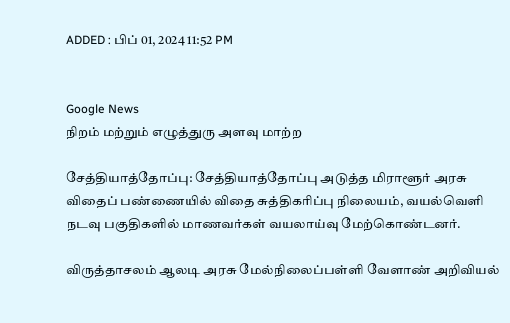ADDED : பிப் 01, 2024 11:52 PM


Google News
நிறம் மற்றும் எழுத்துரு அளவு மாற்ற

சேத்தியாத்தோப்பு: சேத்தியாத்தோப்பு அடுத்த மிராளூர் அரசு விதைப் பண்ணையில் விதை சுத்திகரிப்பு நிலையம், வயல்வெளி நடவு பகுதிகளில் மாணவர்கள் வயலாய்வு மேற்கொண்டனர்.

விருத்தாசலம் ஆலடி அரசு மேல்நிலைப்பள்ளி வேளாண் அறிவியல்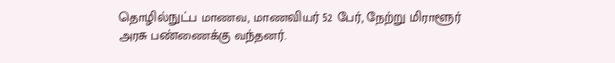தொழில்நுட்ப மாணவ, மாணவியர் 52 பேர், நேற்று மிராளூர் அரசு பண்ணைக்கு வந்தனர்.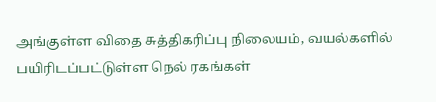அங்குள்ள விதை சுத்திகரிப்பு நிலையம், வயல்களில் பயிரிடப்பட்டுள்ள நெல் ரகங்கள்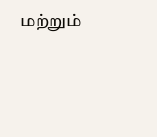மற்றும்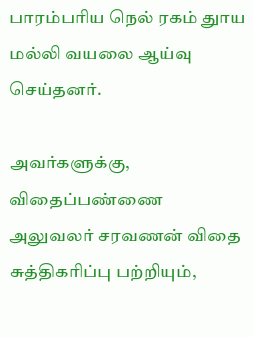பாரம்பரிய நெல் ரகம் துாய மல்லி வயலை ஆய்வு செய்தனர்.

அவர்களுக்கு, விதைப்பண்ணை அலுவலர் சரவணன் விதை சுத்திகரிப்பு பற்றியும்,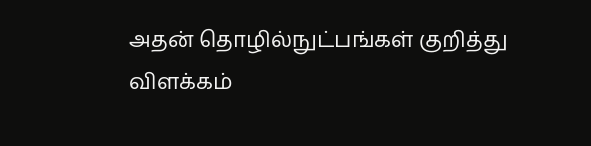அதன் தொழில்நுட்பங்கள் குறித்து விளக்கம்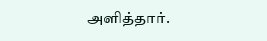அளித்தார்.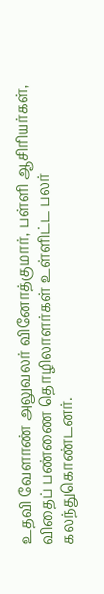உதவி வேளாண் அலுவலர் வினோத்குமார், பள்ளி ஆசிரியர்கள், விதைப் பண்ணை தொழிலாளர்கள் உள்ளிட்ட பலர் கலந்துகொண்டனர்.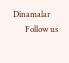Dinamalar
      Follow us